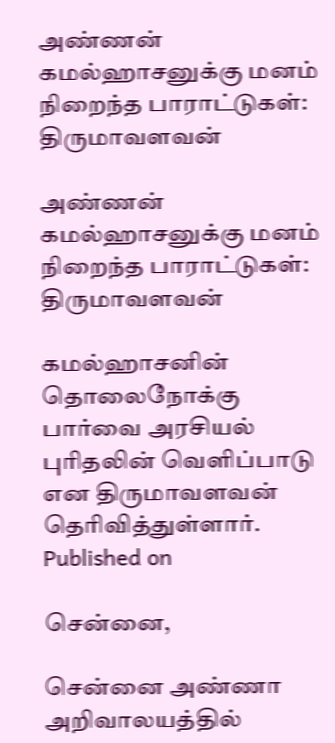அண்ணன் கமல்ஹாசனுக்கு மனம் நிறைந்த பாராட்டுகள்: திருமாவளவன்

அண்ணன் கமல்ஹாசனுக்கு மனம் நிறைந்த பாராட்டுகள்: திருமாவளவன்

கமல்ஹாசனின் தொலைநோக்கு பார்வை அரசியல் புரிதலின் வெளிப்பாடு என திருமாவளவன் தெரிவித்துள்ளார்.
Published on

சென்னை,

சென்னை அண்ணா அறிவாலயத்தில்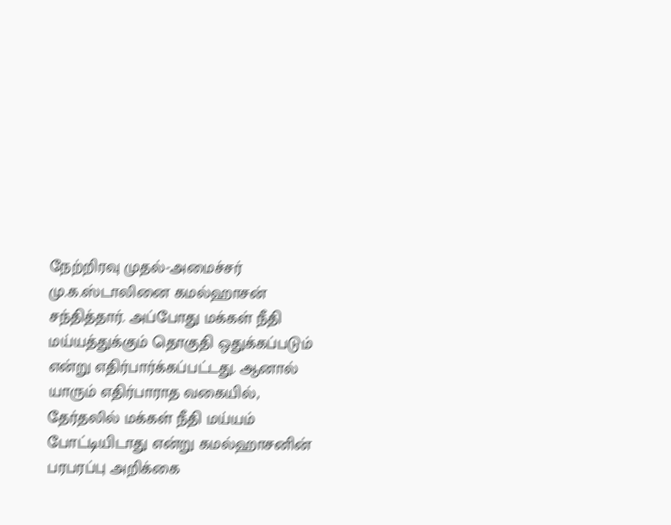நேற்றிரவு முதல்-அமைச்சர் மு.க.ஸ்டாலினை கமல்ஹாசன் சந்தித்தார். அப்போது மக்கள் நீதி மய்யத்துக்கும் தொகுதி ஒதுக்கப்படும் என்று எதிர்பார்க்கப்பட்டது. ஆனால் யாரும் எதிர்பாராத வகையில், தேர்தலில் மக்கள் நீதி மய்யம் போட்டியிடாது என்று கமல்ஹாசனின் பரபரப்பு அறிக்கை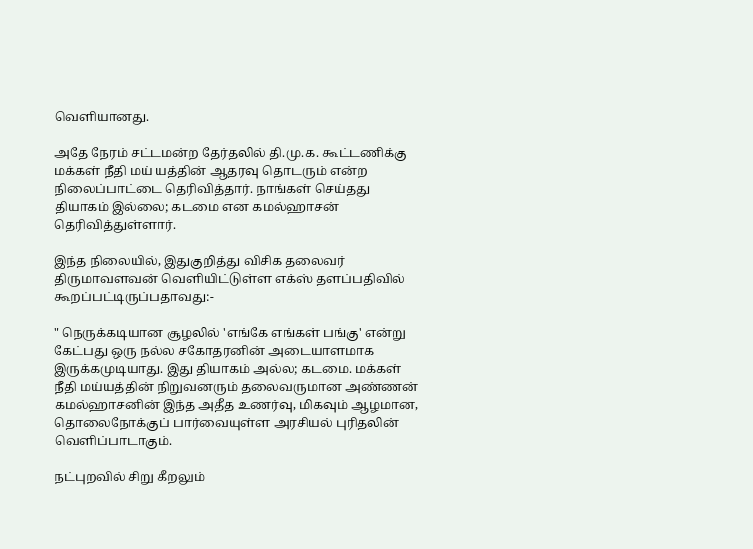வெளியானது.

அதே நேரம் சட்டமன்ற தேர்தலில் தி.மு.க. கூட்டணிக்கு மக்கள் நீதி மய் யத்தின் ஆதரவு தொடரும் என்ற நிலைப்பாட்டை தெரிவித்தார். நாங்கள் செய்தது தியாகம் இல்லை; கடமை என கமல்ஹாசன் தெரிவித்துள்ளார்.

இந்த நிலையில், இதுகுறித்து விசிக தலைவர் திருமாவளவன் வெளியிட்டுள்ள எக்ஸ் தளப்பதிவில் கூறப்பட்டிருப்பதாவது:-

" நெருக்கடியான சூழலில் 'எங்கே எங்கள் பங்கு' என்று கேட்பது ஒரு நல்ல சகோதரனின் அடையாளமாக இருக்கமுடியாது. இது தியாகம் அல்ல; கடமை. மக்கள் நீதி மய்யத்தின் நிறுவனரும் தலைவருமான அண்ணன் கமல்ஹாசனின் இந்த அதீத உணர்வு, மிகவும் ஆழமான, தொலைநோக்குப் பார்வையுள்ள அரசியல் புரிதலின் வெளிப்பாடாகும்.

நட்புறவில் சிறு கீறலும்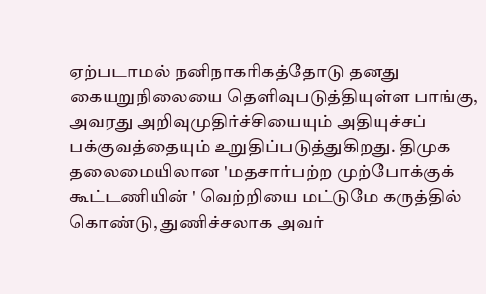ஏற்படாமல் நனிநாகரிகத்தோடு தனது கையறுநிலையை தெளிவுபடுத்தியுள்ள பாங்கு, அவரது அறிவுமுதிர்ச்சியையும் அதியுச்சப் பக்குவத்தையும் உறுதிப்படுத்துகிறது. திமுக தலைமையிலான 'மதசார்பற்ற முற்போக்குக் கூட்டணியின் ' வெற்றியை மட்டுமே கருத்தில் கொண்டு, துணிச்சலாக அவர்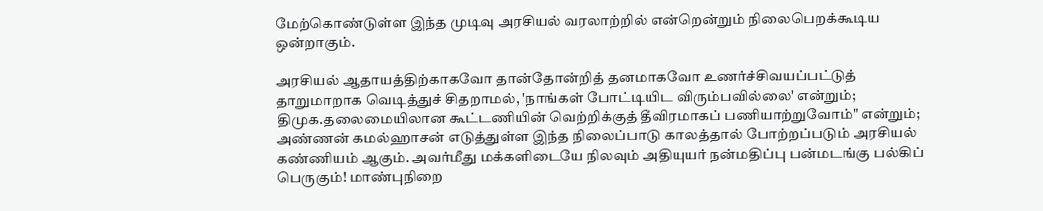மேற்கொண்டுள்ள இந்த முடிவு அரசியல் வரலாற்றில் என்றென்றும் நிலைபெறக்கூடிய ஒன்றாகும்.

அரசியல் ஆதாயத்திற்காகவோ தான்தோன்றித் தனமாகவோ உணர்ச்சிவயப்பட்டுத் தாறுமாறாக வெடித்துச் சிதறாமல், 'நாங்கள் போட்டியிட விரும்பவில்லை' என்றும்; திமுக.தலைமையிலான கூட்டணியின் வெற்றிக்குத் தீவிரமாகப் பணியாற்றுவோம்" என்றும்; அண்ணன் கமல்ஹாசன் எடுத்துள்ள இந்த நிலைப்பாடு காலத்தால் போற்றப்படும் அரசியல் கண்ணியம் ஆகும். அவர்மீது மக்களிடையே நிலவும் அதியுயர் நன்மதிப்பு பன்மடங்கு பல்கிப் பெருகும்! மாண்புநிறை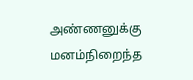அண்ணனுக்கு மனம்நிறைந்த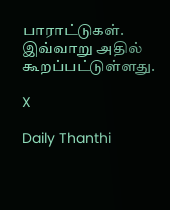பாராட்டுகள். இவ்வாறு அதில் கூறப்பட்டுள்ளது.

X

Daily Thanthi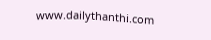www.dailythanthi.com